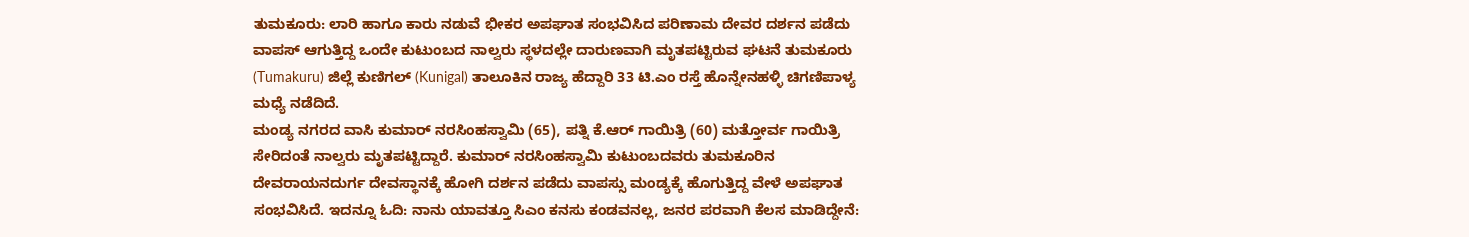ತುಮಕೂರು: ಲಾರಿ ಹಾಗೂ ಕಾರು ನಡುವೆ ಭೀಕರ ಅಪಘಾತ ಸಂಭವಿಸಿದ ಪರಿಣಾಮ ದೇವರ ದರ್ಶನ ಪಡೆದು ವಾಪಸ್ ಆಗುತ್ತಿದ್ದ ಒಂದೇ ಕುಟುಂಬದ ನಾಲ್ವರು ಸ್ಥಳದಲ್ಲೇ ದಾರುಣವಾಗಿ ಮೃತಪಟ್ಟಿರುವ ಘಟನೆ ತುಮಕೂರು (Tumakuru) ಜಿಲ್ಲೆ ಕುಣಿಗಲ್ (Kunigal) ತಾಲೂಕಿನ ರಾಜ್ಯ ಹೆದ್ದಾರಿ 33 ಟಿ.ಎಂ ರಸ್ತೆ ಹೊನ್ನೇನಹಳ್ಳಿ ಚಿಗಣಿಪಾಳ್ಯ ಮಧ್ಯೆ ನಡೆದಿದೆ.
ಮಂಡ್ಯ ನಗರದ ವಾಸಿ ಕುಮಾರ್ ನರಸಿಂಹಸ್ವಾಮಿ (65), ಪತ್ನಿ ಕೆ.ಆರ್ ಗಾಯಿತ್ರಿ (60) ಮತ್ತೋರ್ವ ಗಾಯಿತ್ರಿ ಸೇರಿದಂತೆ ನಾಲ್ವರು ಮೃತಪಟ್ಟಿದ್ದಾರೆ. ಕುಮಾರ್ ನರಸಿಂಹಸ್ವಾಮಿ ಕುಟುಂಬದವರು ತುಮಕೂರಿನ ದೇವರಾಯನದುರ್ಗ ದೇವಸ್ಥಾನಕ್ಕೆ ಹೋಗಿ ದರ್ಶನ ಪಡೆದು ವಾಪಸ್ಸು ಮಂಡ್ಯಕ್ಕೆ ಹೊಗುತ್ತಿದ್ದ ವೇಳೆ ಅಪಘಾತ ಸಂಭವಿಸಿದೆ. ಇದನ್ನೂ ಓದಿ: ನಾನು ಯಾವತ್ತೂ ಸಿಎಂ ಕನಸು ಕಂಡವನಲ್ಲ, ಜನರ ಪರವಾಗಿ ಕೆಲಸ ಮಾಡಿದ್ದೇನೆ: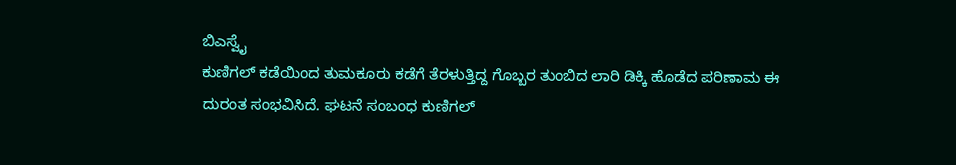ಬಿಎಸ್ವೈ
ಕುಣಿಗಲ್ ಕಡೆಯಿಂದ ತುಮಕೂರು ಕಡೆಗೆ ತೆರಳುತ್ತಿದ್ದ ಗೊಬ್ಬರ ತುಂಬಿದ ಲಾರಿ ಡಿಕ್ಕಿ ಹೊಡೆದ ಪರಿಣಾಮ ಈ ದುರಂತ ಸಂಭವಿಸಿದೆ. ಘಟನೆ ಸಂಬಂಧ ಕುಣಿಗಲ್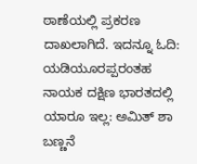ಠಾಣೆಯಲ್ಲಿ ಪ್ರಕರಣ ದಾಖಲಾಗಿದೆ. ಇದನ್ನೂ ಓದಿ: ಯಡಿಯೂರಪ್ಪರಂತಹ ನಾಯಕ ದಕ್ಷಿಣ ಭಾರತದಲ್ಲಿ ಯಾರೂ ಇಲ್ಲ: ಅಮಿತ್ ಶಾ ಬಣ್ಣನೆ